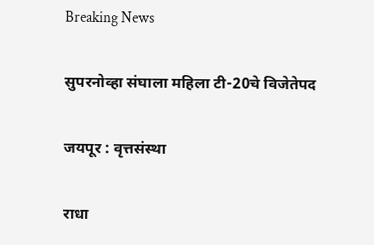Breaking News

सुपरनोव्हा संघाला महिला टी-20चे विजेतेपद

जयपूर : वृत्तसंस्था

राधा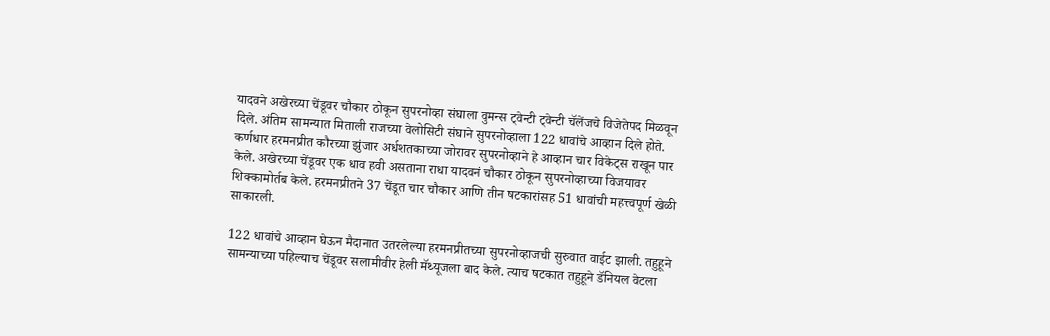यादवने अखेरच्या चेंडूवर चौकार ठोकून सुपरनोव्हा संघाला वुमन्स ट्वेन्टी ट्वेन्टी चॅलेंजचे विजेतेपद मिळवून दिले. अंतिम सामन्यात मिताली राजच्या वेलोसिटी संघाने सुपरनोव्हाला 122 धावांचे आव्हान दिले होते. कर्णधार हरमनप्रीत कौरच्या झुंजार अर्धशतकाच्या जोरावर सुपरनोव्हाने हे आव्हान चार विकेट्स राखून पार केले. अखेरच्या चेंडूवर एक धाव हवी असताना राधा यादवनं चौकार ठोकून सुपरनोव्हाच्या विजयावर शिक्कामोर्तब केले. हरमनप्रीतने 37 चेंडूत चार चौकार आणि तीन षटकारांसह 51 धावांची महत्त्वपूर्ण खेळी साकारली.

122 धावांचे आव्हान घेऊन मैदानात उतरलेल्या हरमनप्रीतच्या सुपरनोव्हाजची सुरुवात वाईट झाली. तहुहूने सामन्याच्या पहिल्याच चेंडूवर सलामीवीर हेली मॅथ्यूजला बाद केले. त्याच षटकात तहुहूने डॅनियल वेटला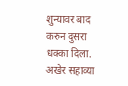शुन्यावर बाद करुन दुसरा धक्का दिला. अखेर सहाव्या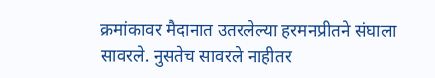क्रमांकावर मैदानात उतरलेल्या हरमनप्रीतने संघाला सावरले. नुसतेच सावरले नाहीतर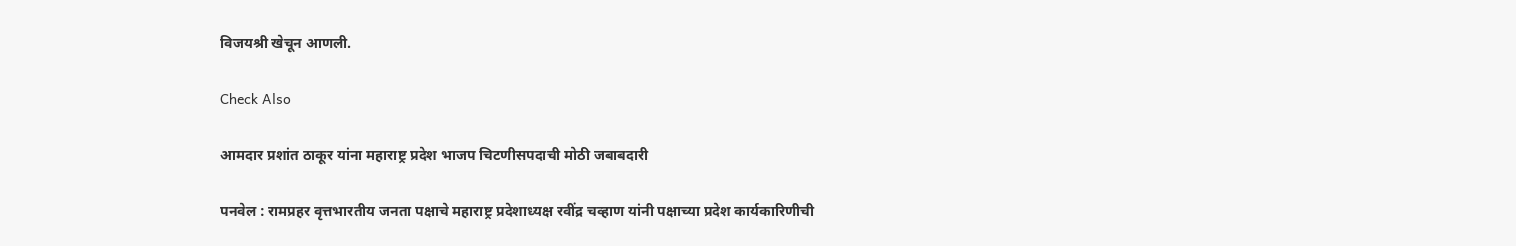विजयश्री खेचून आणली.

Check Also

आमदार प्रशांत ठाकूर यांना महाराष्ट्र प्रदेश भाजप चिटणीसपदाची मोठी जबाबदारी

पनवेल : रामप्रहर वृत्तभारतीय जनता पक्षाचे महाराष्ट्र प्रदेशाध्यक्ष रवींद्र चव्हाण यांनी पक्षाच्या प्रदेश कार्यकारिणीची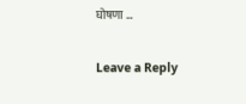घोषणा …

Leave a Reply